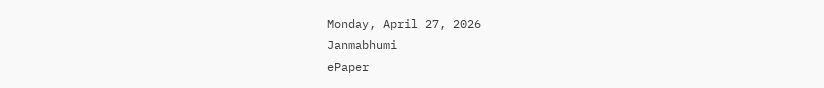Monday, April 27, 2026
Janmabhumi
ePaper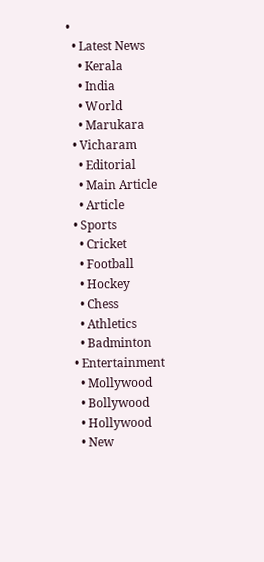•
  • Latest News
    • Kerala
    • India
    • World
    • Marukara
  • Vicharam
    • Editorial
    • Main Article
    • Article
  • Sports
    • Cricket
    • Football
    • Hockey
    • Chess
    • Athletics
    • Badminton
  • Entertainment
    • Mollywood
    • Bollywood
    • Hollywood
    • New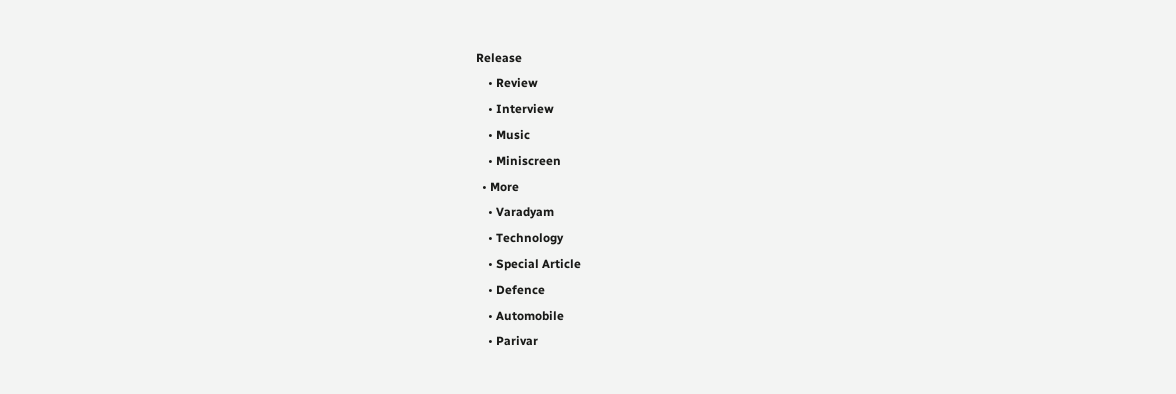Release
    • Review
    • Interview
    • Music
    • Miniscreen
  • More
    • Varadyam
    • Technology
    • Special Article
    • Defence
    • Automobile
    • Parivar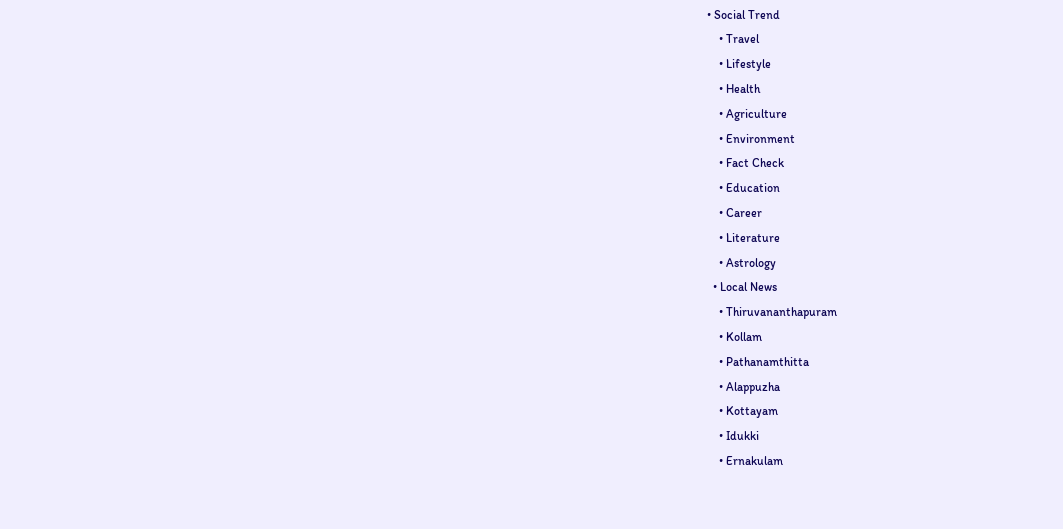• Social Trend
    • Travel
    • Lifestyle
    • Health
    • Agriculture
    • Environment
    • Fact Check
    • Education
    • Career
    • Literature
    • Astrology
  • Local News
    • Thiruvananthapuram
    • Kollam
    • Pathanamthitta
    • Alappuzha
    • Kottayam
    • Idukki
    • Ernakulam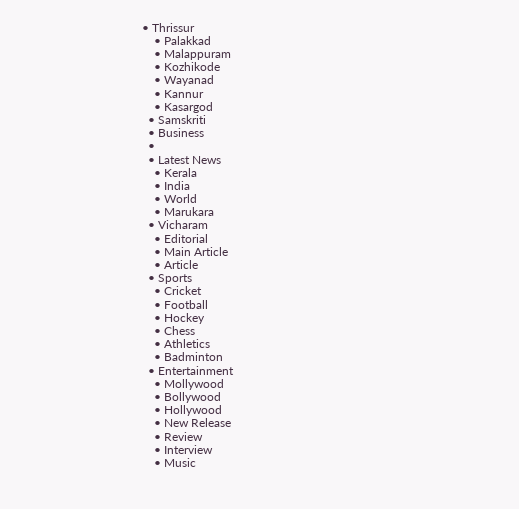• Thrissur
    • Palakkad
    • Malappuram
    • Kozhikode
    • Wayanad
    • Kannur
    • Kasargod
  • Samskriti
  • Business
  •
  • Latest News
    • Kerala
    • India
    • World
    • Marukara
  • Vicharam
    • Editorial
    • Main Article
    • Article
  • Sports
    • Cricket
    • Football
    • Hockey
    • Chess
    • Athletics
    • Badminton
  • Entertainment
    • Mollywood
    • Bollywood
    • Hollywood
    • New Release
    • Review
    • Interview
    • Music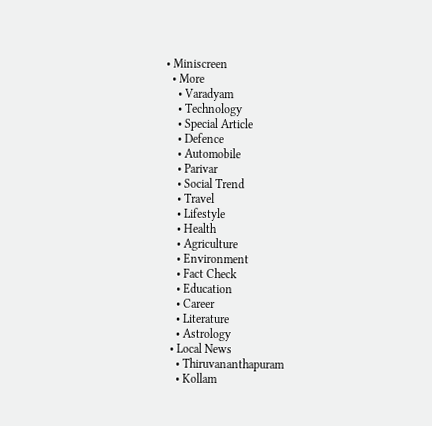• Miniscreen
  • More
    • Varadyam
    • Technology
    • Special Article
    • Defence
    • Automobile
    • Parivar
    • Social Trend
    • Travel
    • Lifestyle
    • Health
    • Agriculture
    • Environment
    • Fact Check
    • Education
    • Career
    • Literature
    • Astrology
  • Local News
    • Thiruvananthapuram
    • Kollam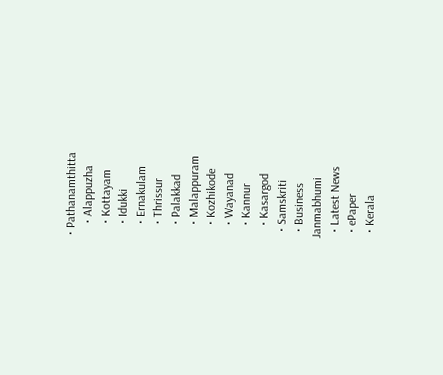• Pathanamthitta
    • Alappuzha
    • Kottayam
    • Idukki
    • Ernakulam
    • Thrissur
    • Palakkad
    • Malappuram
    • Kozhikode
    • Wayanad
    • Kannur
    • Kasargod
  • Samskriti
  • Business
Janmabhumi
  • Latest News
  • ePaper
  • Kerala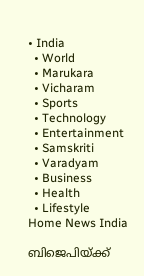• India
  • World
  • Marukara
  • Vicharam
  • Sports
  • Technology
  • Entertainment
  • Samskriti
  • Varadyam
  • Business
  • Health
  • Lifestyle
Home News India

ബിജെപിയ്‌ക്ക്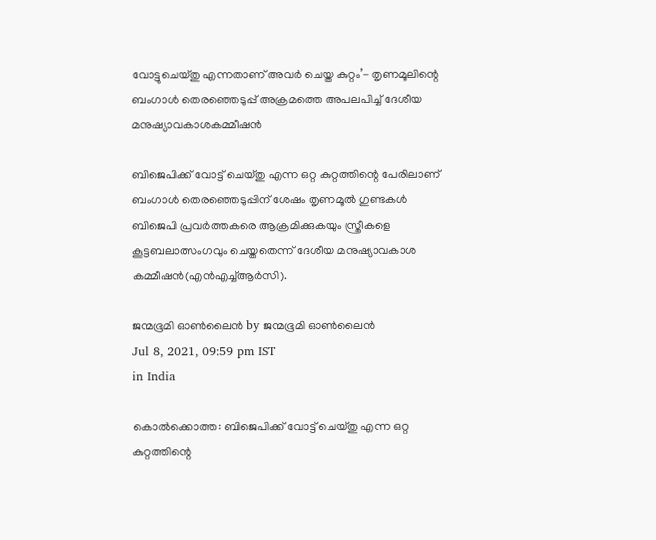വോട്ടുചെയ്തു എന്നതാണ് അവര്‍ ചെയ്ത കുറ്റം’- തൃണമൂലിന്റെ ബംഗാള്‍ തെരഞ്ഞെടുപ്പ് അക്രമത്തെ അപലപിച്ച് ദേശീയ മനുഷ്യാവകാശകമ്മീഷന്‍

ബിജെപിക്ക് വോട്ട് ചെയ്തു എന്ന ഒറ്റ കുറ്റത്തിന്റെ പേരിലാണ് ബംഗാള്‍ തെരഞ്ഞെടുപ്പിന് ശേഷം തൃണമൂല്‍ ഗുണ്ടകള്‍ ബിജെപി പ്രവര്‍ത്തകരെ ആക്രമിക്കുകയും സ്ത്രീകളെ കൂട്ടബലാത്സംഗവും ചെയ്തതെന്ന് ദേശീയ മനുഷ്യാവകാശ കമ്മീഷന്‍(എന്‍എച്ച്ആര്‍സി).

ജന്മഭൂമി ഓണ്‍ലൈന്‍ by ജന്മഭൂമി ഓണ്‍ലൈന്‍
Jul 8, 2021, 09:59 pm IST
in India

കൊല്‍ക്കൊത്ത: ബിജെപിക്ക് വോട്ട് ചെയ്തു എന്ന ഒറ്റ കുറ്റത്തിന്റെ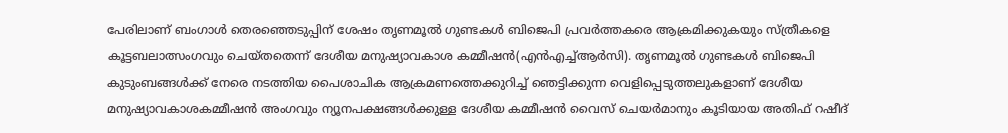പേരിലാണ് ബംഗാള്‍ തെരഞ്ഞെടുപ്പിന് ശേഷം തൃണമൂല്‍ ഗുണ്ടകള്‍ ബിജെപി പ്രവര്‍ത്തകരെ ആക്രമിക്കുകയും സ്ത്രീകളെ കൂട്ടബലാത്സംഗവും ചെയ്തതെന്ന് ദേശീയ മനുഷ്യാവകാശ കമ്മീഷന്‍(എന്‍എച്ച്ആര്‍സി). തൃണമൂല്‍ ഗുണ്ടകള്‍ ബിജെപി കുടുംബങ്ങള്‍ക്ക് നേരെ നടത്തിയ പൈശാചിക ആക്രമണത്തെക്കുറിച്ച് ഞെട്ടിക്കുന്ന വെളിപ്പെടുത്തലുകളാണ് ദേശീയ മനുഷ്യാവകാശകമ്മീഷന്‍ അംഗവും ന്യൂനപക്ഷങ്ങള്‍ക്കുള്ള ദേശീയ കമ്മീഷന്‍ വൈസ് ചെയര്‍മാനും കൂടിയായ അതിഫ് റഷീദ്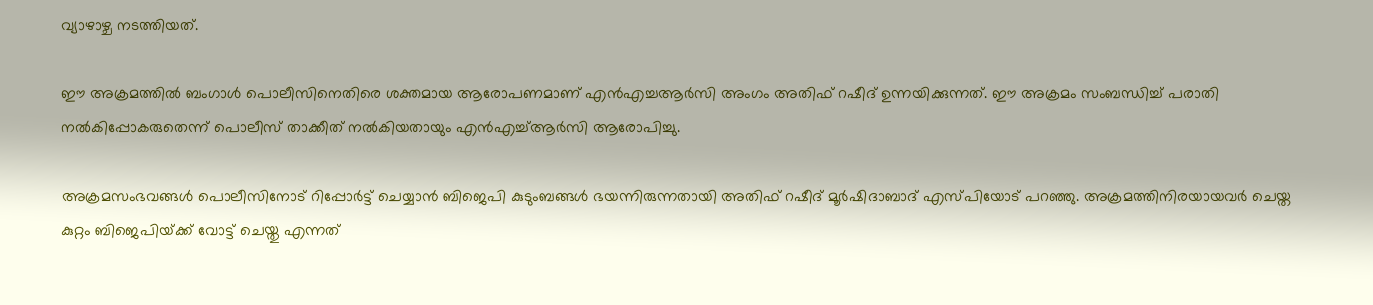വ്യാഴാഴ്ച നടത്തിയത്.

ഈ അക്രമത്തില്‍ ബംഗാള്‍ പൊലീസിനെതിരെ ശക്തമായ ആരോപണമാണ് എന്‍എച്ചആര്‍സി അംഗം അതിഫ് റഷീദ് ഉന്നയിക്കുന്നത്. ഈ അക്രമം സംബന്ധിച്ച് പരാതി നല്‍കിപ്പോകരുതെന്ന് പൊലീസ് താക്കീത് നല്‍കിയതായും എന്‍എച്ച്ആര്‍സി ആരോപിച്ചു.

അക്രമസംഭവങ്ങള്‍ പൊലീസിനോട് റിപ്പോര്‍ട്ട് ചെയ്യാന്‍ ബിജെപി കുടുംബങ്ങള്‍ ഭയന്നിരുന്നതായി അതിഫ് റഷീദ് മൂര്‍ഷിദാബാദ് എസ്പിയോട് പറഞ്ഞു. അക്രമത്തിനിരയായവര്‍ ചെയ്ത കുറ്റം ബിജെപിയ്‌ക്ക് വോട്ട് ചെയ്തു എന്നത്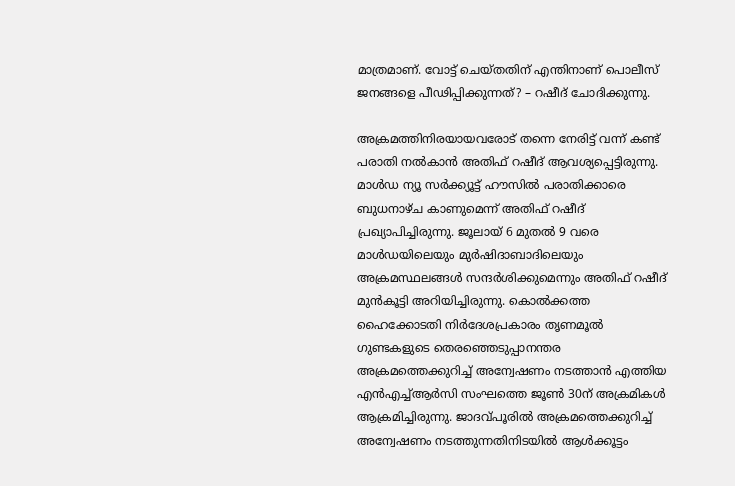മാത്രമാണ്. വോട്ട് ചെയ്തതിന് എന്തിനാണ് പൊലീസ് ജനങ്ങളെ പീഢിപ്പിക്കുന്നത്? – റഷീദ് ചോദിക്കുന്നു.

അക്രമത്തിനിരയായവരോട് തന്നെ നേരിട്ട് വന്ന് കണ്ട് പരാതി നല്‍കാന്‍ അതിഫ് റഷീദ് ആവശ്യപ്പെട്ടിരുന്നു. മാള്‍ഡ ന്യൂ സര്‍ക്ക്യൂട്ട് ഹൗസില്‍ പരാതിക്കാരെ ബുധനാഴ്ച കാണുമെന്ന് അതിഫ് റഷീദ് പ്രഖ്യാപിച്ചിരുന്നു. ജൂലായ് 6 മുതല്‍ 9 വരെ മാള്‍ഡയിലെയും മുര്‍ഷിദാബാദിലെയും അക്രമസ്ഥലങ്ങള്‍ സന്ദര്‍ശിക്കുമെന്നും അതിഫ് റഷീദ് മുന്‍കൂട്ടി അറിയിച്ചിരുന്നു. കൊല്‍ക്കത്ത ഹൈക്കോടതി നിര്‍ദേശപ്രകാരം തൃണമൂല്‍ ഗുണ്ടകളുടെ തെരഞ്ഞെടുപ്പാനന്തര അക്രമത്തെക്കുറിച്ച് അന്വേഷണം നടത്താന്‍ എത്തിയ എന്‍എച്ച്ആര്‍സി സംഘത്തെ ജൂണ്‍ 30ന് അക്രമികള്‍ ആക്രമിച്ചിരുന്നു. ജാദവ്പൂരില്‍ അക്രമത്തെക്കുറിച്ച് അന്വേഷണം നടത്തുന്നതിനിടയില്‍ ആള്‍ക്കൂട്ടം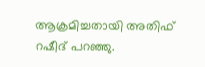ആക്രമിച്ചതായി അതിഫ് റഷീദ് പറഞ്ഞു.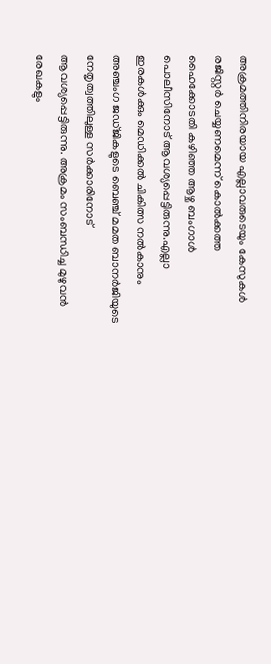അക്രമത്തിനിരയായ എല്ലാവരുടെയും കേസുകള്‍ രജിസ്റ്റര്‍ ചെയ്യണമെന്ന് കൊല്‍ക്കത്ത ഹൈക്കോടതി കഴിഞ്ഞ ആഴ്ച ബംഗാള്‍ പൊലീസിനോട് ആവശ്യപ്പെട്ടിരുന്നു.എല്ലാ ഇരകള്‍ക്കും മെഡിക്കല്‍ ചികിത്സ നല്‍കാനും അഞ്ചംഗ ജഡ്ജികളുടെ ബെഞ്ച് മമത ബാനര്‍ജിയുടെ നേതൃത്വത്തിലുള്ള സര്‍ക്കാരിനോട് ആവശ്യപ്പെട്ടിരുന്നു. അക്രമം സംബന്ധിച്ച മുഴുവന്‍ രേഖകളും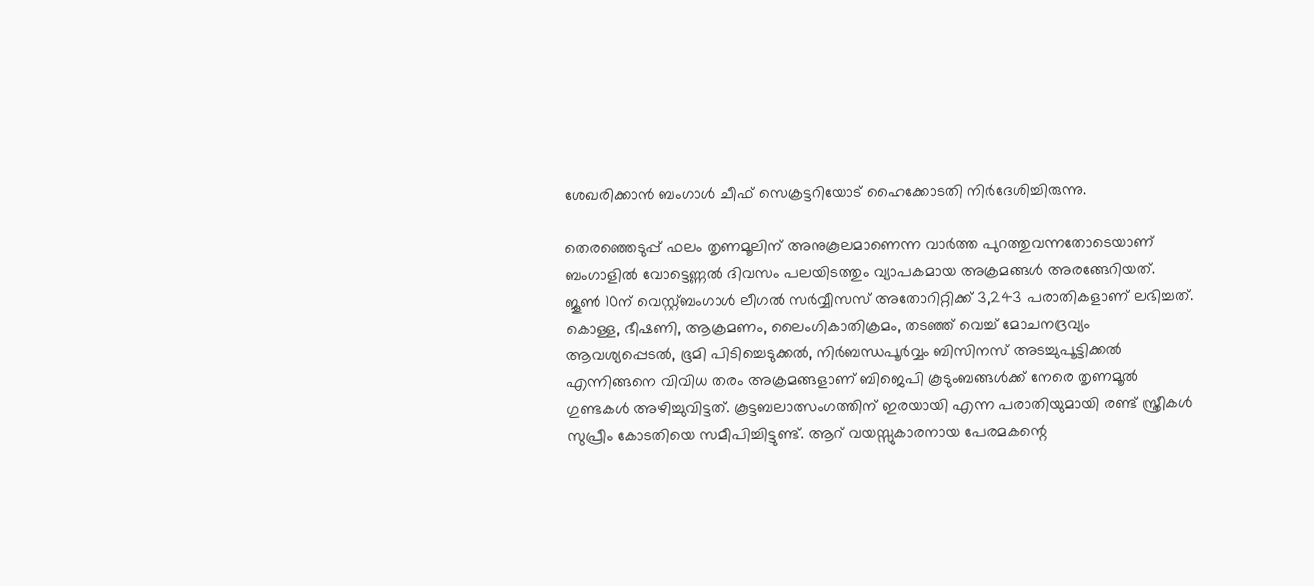ശേഖരിക്കാന്‍ ബംഗാള്‍ ചീഫ് സെക്രട്ടറിയോട് ഹൈക്കോടതി നിര്‍ദേശിച്ചിരുന്നു.

തെരഞ്ഞെടുപ്പ് ഫലം തൃണമൂലിന് അനുകൂലമാണെന്ന വാര്‍ത്ത പുറത്തുവന്നതോടെയാണ് ബംഗാളില്‍ വോട്ടെണ്ണല്‍ ദിവസം പലയിടത്തും വ്യാപകമായ അക്രമങ്ങള്‍ അരങ്ങേറിയത്. ജൂണ്‍ 10ന് വെസ്റ്റ്ബംഗാള്‍ ലീഗല്‍ സര്‍വ്വീസസ് അതോറിറ്റിക്ക് 3,243 പരാതികളാണ് ലഭിച്ചത്. കൊള്ള, ഭീഷണി, ആക്രമണം, ലൈംഗികാതിക്രമം, തടഞ്ഞ് വെച്ച് മോചനദ്രവ്യം ആവശ്യപ്പെടല്‍, ഭൂമി പിടിച്ചെടുക്കല്‍, നിര്‍ബന്ധപൂര്‍വ്വം ബിസിനസ് അടച്ചുപൂട്ടിക്കല്‍ എന്നിങ്ങനെ വിവിധ തരം അക്രമങ്ങളാണ് ബിജെപി കൂടുംബങ്ങള്‍ക്ക് നേരെ തൃണമൂല്‍ ഗുണ്ടകള്‍ അഴിച്ചുവിട്ടത്. കൂട്ടബലാത്സംഗത്തിന് ഇരയായി എന്ന പരാതിയുമായി രണ്ട് സ്ത്രീകള്‍ സുപ്രീം കോടതിയെ സമീപിച്ചിട്ടുണ്ട്. ആറ് വയസ്സുകാരനായ പേരമകന്റെ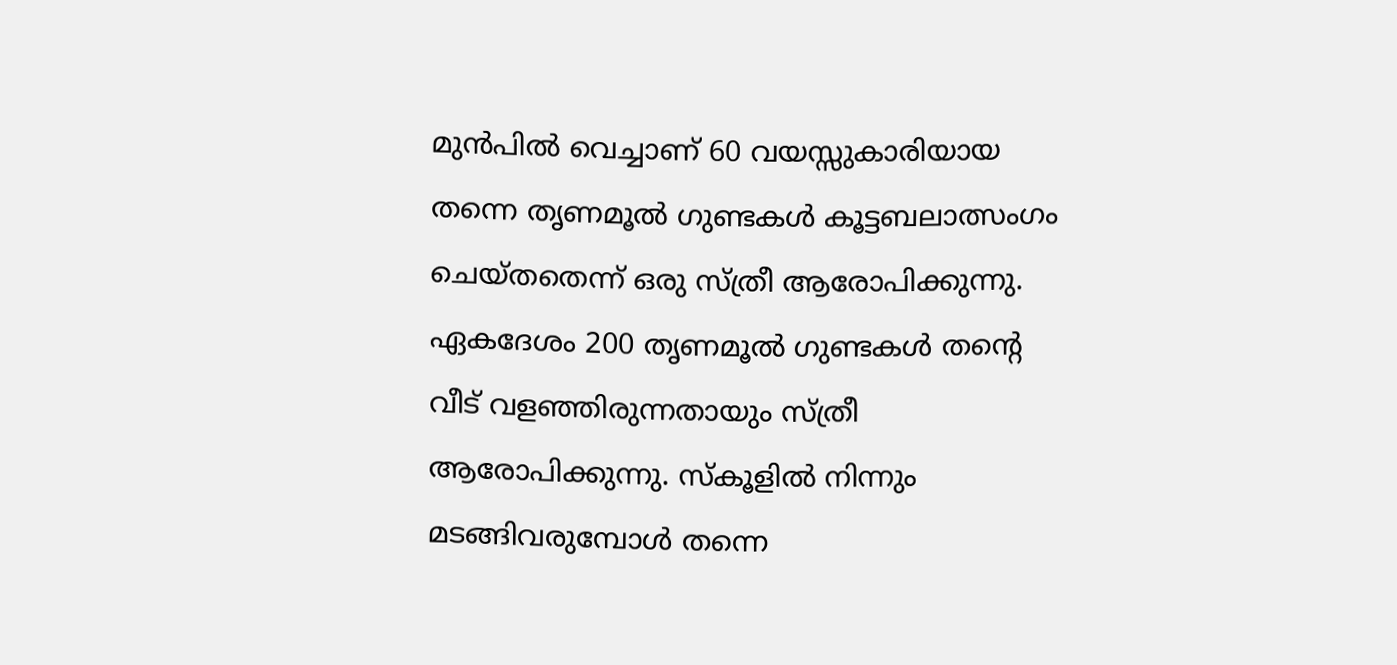മുന്‍പില്‍ വെച്ചാണ് 60 വയസ്സുകാരിയായ തന്നെ തൃണമൂല്‍ ഗുണ്ടകള്‍ കൂട്ടബലാത്സംഗം ചെയ്തതെന്ന് ഒരു സ്ത്രീ ആരോപിക്കുന്നു. ഏകദേശം 200 തൃണമൂല്‍ ഗുണ്ടകള്‍ തന്റെ വീട് വളഞ്ഞിരുന്നതായും സ്ത്രീ ആരോപിക്കുന്നു. സ്‌കൂളില്‍ നിന്നും മടങ്ങിവരുമ്പോള്‍ തന്നെ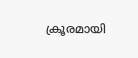ക്രൂരമായി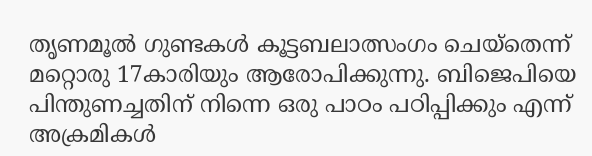തൃണമൂല്‍ ഗുണ്ടകള്‍ കൂട്ടബലാത്സംഗം ചെയ്‌തെന്ന് മറ്റൊരു 17കാരിയും ആരോപിക്കുന്നു. ബിജെപിയെ പിന്തുണച്ചതിന് നിന്നെ ഒരു പാഠം പഠിപ്പിക്കും എന്ന് അക്രമികള്‍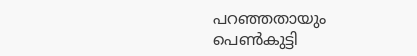പറഞ്ഞതായും പെണ്‍കുട്ടി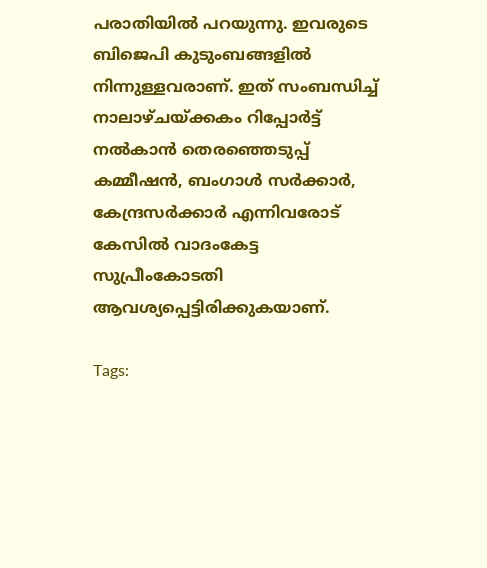പരാതിയില്‍ പറയുന്നു. ഇവരുടെ ബിജെപി കുടുംബങ്ങളില്‍ നിന്നുള്ളവരാണ്. ഇത് സംബന്ധിച്ച് നാലാഴ്ചയ്‌ക്കകം റിപ്പോര്‍ട്ട് നല്‍കാന്‍ തെരഞ്ഞെടുപ്പ് കമ്മീഷന്‍, ബംഗാള്‍ സര്‍ക്കാര്‍, കേന്ദ്രസര്‍ക്കാര്‍ എന്നിവരോട് കേസില്‍ വാദംകേട്ട സുപ്രീംകോടതി ആവശ്യപ്പെട്ടിരിക്കുകയാണ്.

Tags: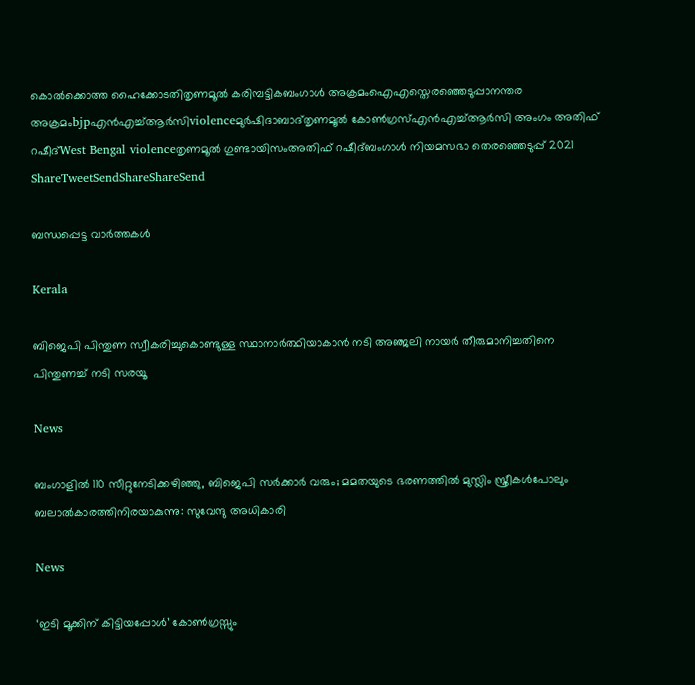കൊല്‍ക്കൊത്ത ഹൈക്കോടതിതൃണമൂല്‍ കരിമ്പട്ടികബംഗാള്‍ അക്രമംഐഎസ്തെരഞ്ഞെടുപ്പാനന്തര അക്രമംbjpഎന്‍എച്ച്ആര്‍സിviolenceമുര്‍ഷിദാബാദ്തൃണമൂല്‍ കോണ്‍ഗ്രസ്എൻഎച്ച്ആര്‍സി അംഗം അതിഫ് റഷീദ്West Bengal violenceതൃണമൂല്‍ ഗുണ്ടായിസംഅതിഫ് റഷീദ്ബംഗാള്‍ നിയമസഭാ തെരഞ്ഞെടുപ്പ് 2021
ShareTweetSendShareShareSend

ബന്ധപ്പെട്ട വാര്‍ത്തകള്‍

Kerala

ബിജെപി പിന്തുണ സ്വീകരിച്ചുകൊണ്ടുള്ള സ്ഥാനാര്‍ത്ഥിയാകാന്‍ നടി അഞ്ജലി നായര്‍ തീരുമാനിച്ചതിനെ പിന്തുണച്ച് നടി സരയൂ

News

ബംഗാളിൽ 110 സീറ്റുനേടിക്കഴിഞ്ഞു, ബിജെപി സർക്കാർ വരും; മമതയുടെ ഭരണത്തിൽ മുസ്ലിം സ്ത്രീകൾപോലും ബലാൽകാരത്തിനിരയാകുന്നു: സുവേന്ദു അധികാരി

News

‘ഇടി മൂക്കിന് കിട്ടിയപ്പോൾ’ കോൺഗ്രസ്സും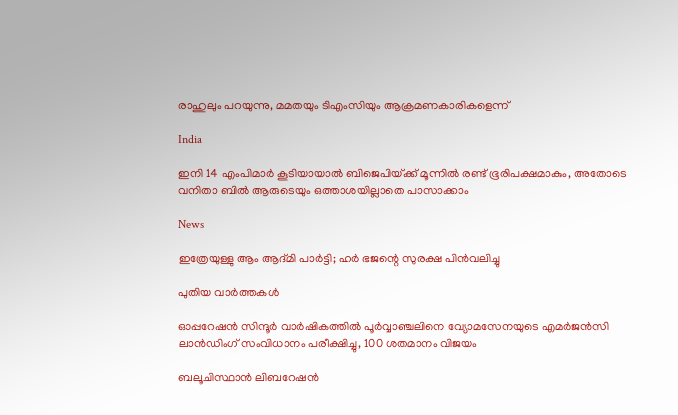രാഹുലും പറയുന്നു, മമതയും ടിഎംസിയും ആക്രമണകാരികളെന്ന്

India

ഇനി 14 എംപിമാര്‍ കൂടിയായാല്‍ ബിജെപിയ്‌ക്ക് മൂന്നില്‍ രണ്ട് ഭൂരിപക്ഷമാകും, അതോടെ വനിതാ ബില്‍ ആരുടെയും ഒത്താശയില്ലാതെ പാസാക്കാം

News

ഇത്രേയുള്ളു ആം ആദ്മി പാർട്ടി; ഹർ ഭജന്റെ സുരക്ഷ പിൻവലിച്ചു

പുതിയ വാര്‍ത്തകള്‍

ഓപ്പറേഷന്‍ സിന്ദൂര്‍ വാര്‍ഷികത്തില്‍ പൂര്‍വ്വാഞ്ചലിനെ വ്യോമസേനയുടെ എമര്‍ജന്‍സി ലാന്‍ഡിംഗ് സംവിധാനം പരീക്ഷിച്ചു, 100 ശതമാനം വിജയം

ബലൂചിസ്ഥാന്‍ ലിബറേഷന്‍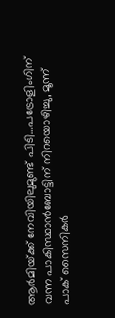ആര്‍മിയ്‌ക്ക് നേവിയിലുമുണ്ട് പിടി…പട്രോളിംഗിന് വന്ന പാകിസ്ഥാന്‍ബോട്ടിന് നിറയൊഴിച്ചു, മൂന്ന് പാക് സൈനികര്‍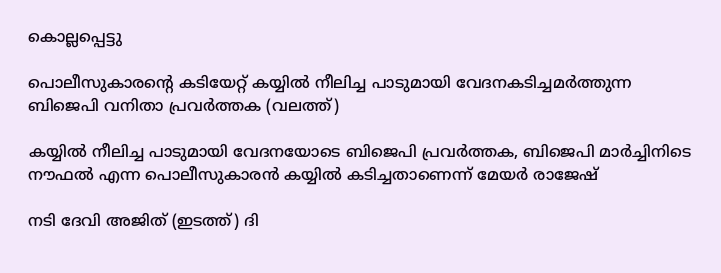കൊല്ലപ്പെട്ടു

പൊലീസുകാരന്‍റെ കടിയേറ്റ് കയ്യില്‍ നീലിച്ച പാടുമായി വേദനകടിച്ചമര്‍ത്തുന്ന ബിജെപി വനിതാ പ്രവര്‍ത്തക (വലത്ത്)

കയ്യില്‍ നീലിച്ച പാടുമായി വേദനയോടെ ബിജെപി പ്രവര്‍ത്തക, ബിജെപി മാര്‍ച്ചിനിടെ നൗഫല്‍ എന്ന പൊലീസുകാരന്‍ കയ്യില്‍ കടിച്ചതാണെന്ന് മേയര്‍ രാജേഷ്

നടി ദേവി അജിത് (ഇടത്ത്) ദി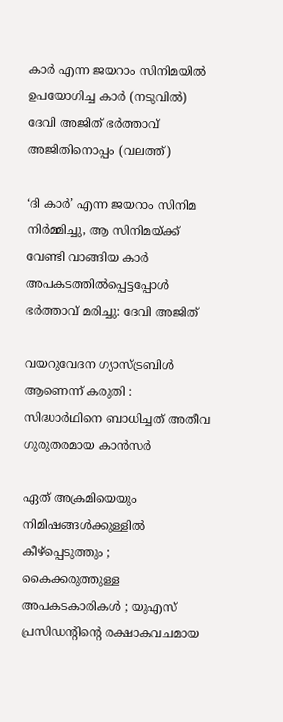കാര്‍ എന്ന ജയറാം സിനിമയില്‍ ഉപയോഗിച്ച കാര്‍ (നടുവില്‍) ദേവി അജിത് ഭര്‍ത്താവ് അജിതിനൊപ്പം (വലത്ത്)

‘ദി കാർ’ എന്ന ജയറാം സിനിമ നിർമ്മിച്ചു, ആ സിനിമയ്‌ക്ക് വേണ്ടി വാങ്ങിയ കാര്‍ അപകടത്തില്‍പ്പെട്ടപ്പോള്‍ ഭര്‍ത്താവ് മരിച്ചു: ദേവി അജിത്

വയറുവേദന ഗ്യാസ്ട്രബിൾ ആണെന്ന് കരുതി : സിദ്ധാർഥിനെ ബാധിച്ചത് അതീവ ഗുരുതരമായ കാൻസർ

ഏത് അക്രമിയെയും നിമിഷങ്ങൾക്കുള്ളിൽ കീഴ്പ്പെടുത്തും ; കൈക്കരുത്തുള്ള അപകടകാരികൾ ; യുഎസ് പ്രസിഡന്റിന്റെ രക്ഷാകവചമായ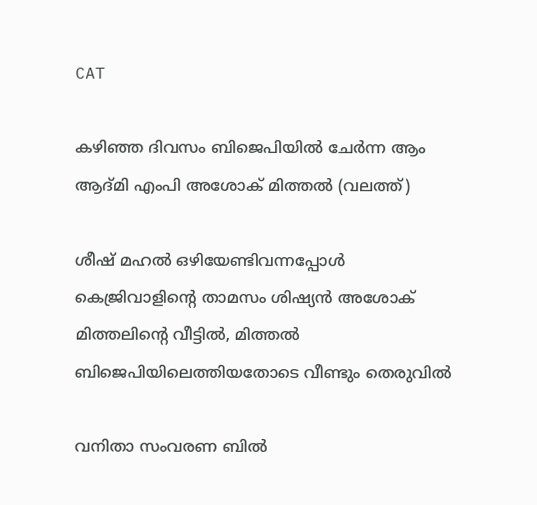CAT

കഴിഞ്ഞ ദിവസം ബിജെപിയില്‍ ചേര്‍ന്ന ആം ആദ്മി എംപി അശോക് മിത്തല്‍ (വലത്ത്)

ശീഷ് മഹല്‍ ഒഴിയേണ്ടിവന്നപ്പോള്‍ കെജ്രിവാളിന്റെ താമസം ശിഷ്യന്‍ അശോക് മിത്തലിന്റെ വീട്ടില്‍, മിത്തല്‍ ബിജെപിയിലെത്തിയതോടെ വീണ്ടും തെരുവില്‍

വനിതാ സംവരണ ബിൽ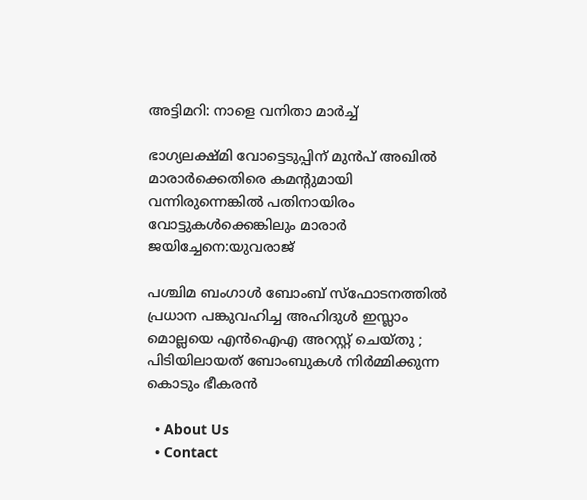അട്ടിമറി: നാളെ വനിതാ മാർച്ച്

ഭാഗ്യലക്ഷ്മി വോട്ടെടുപ്പിന് മുന്‍പ് അഖില്‍ മാരാര്‍ക്കെതിരെ കമന്‍റുമായി വന്നിരുന്നെങ്കില്‍ പതിനായിരം വോട്ടുകള്‍ക്കെങ്കിലും മാരാര്‍ ജയിച്ചേനെ:യുവരാജ്

പശ്ചിമ ബംഗാൾ ബോംബ് സ്ഫോടനത്തിൽ പ്രധാന പങ്കുവഹിച്ച അഹിദുൾ ഇസ്ലാം മൊല്ലയെ എൻഐഎ അറസ്റ്റ് ചെയ്തു ; പിടിയിലായത് ബോംബുകൾ നിർമ്മിക്കുന്ന കൊടും ഭീകരൻ

  • About Us
  • Contact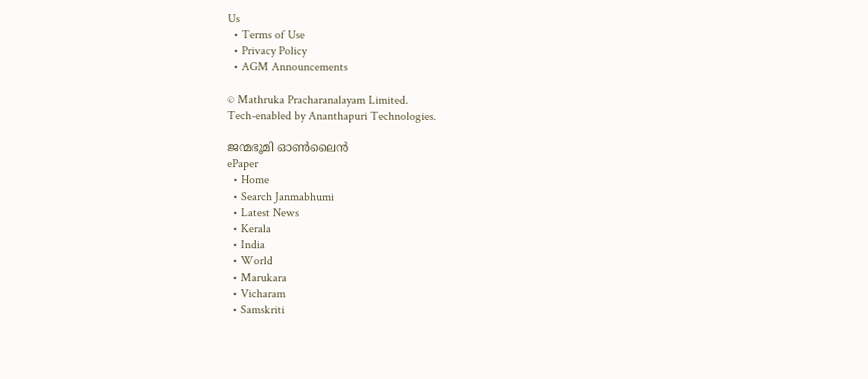Us
  • Terms of Use
  • Privacy Policy
  • AGM Announcements

© Mathruka Pracharanalayam Limited.
Tech-enabled by Ananthapuri Technologies.

ജന്മഭൂമി ഓണ്‍ലൈന്‍
ePaper
  • Home
  • Search Janmabhumi
  • Latest News
  • Kerala
  • India
  • World
  • Marukara
  • Vicharam
  • Samskriti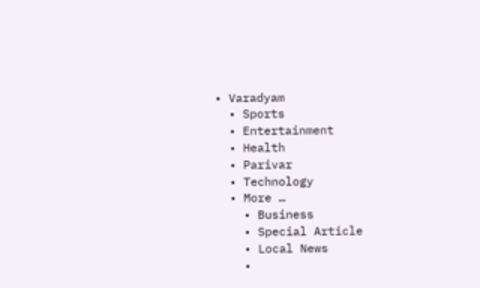• Varadyam
  • Sports
  • Entertainment
  • Health
  • Parivar
  • Technology
  • More …
    • Business
    • Special Article
    • Local News
    •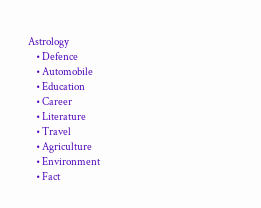Astrology
    • Defence
    • Automobile
    • Education
    • Career
    • Literature
    • Travel
    • Agriculture
    • Environment
    • Fact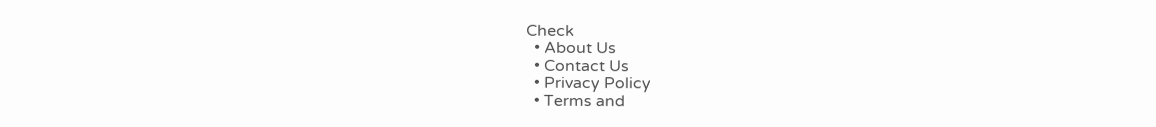Check
  • About Us
  • Contact Us
  • Privacy Policy
  • Terms and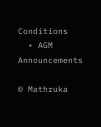Conditions
  • AGM Announcements

© Mathruka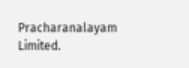Pracharanalayam Limited.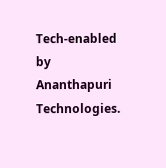Tech-enabled by Ananthapuri Technologies.